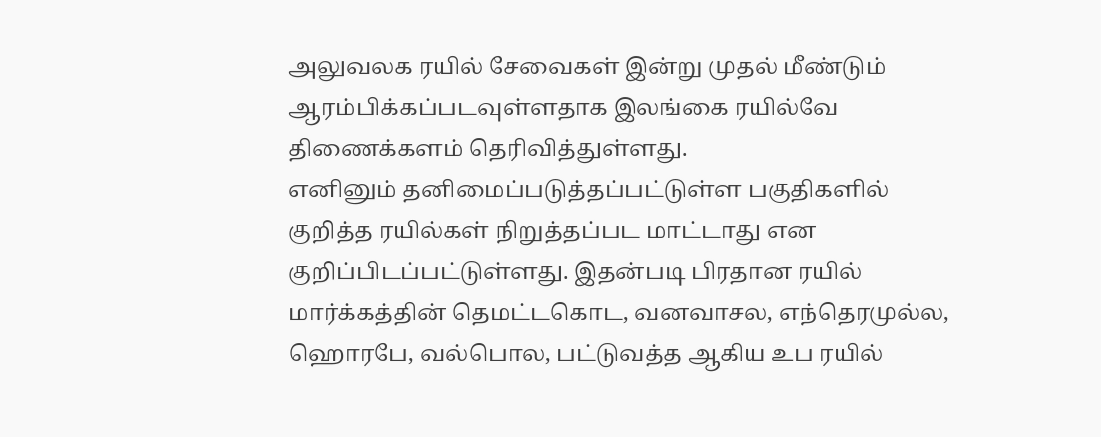அலுவலக ரயில் சேவைகள் இன்று முதல் மீண்டும் ஆரம்பிக்கப்படவுள்ளதாக இலங்கை ரயில்வே திணைக்களம் தெரிவித்துள்ளது.
எனினும் தனிமைப்படுத்தப்பட்டுள்ள பகுதிகளில் குறித்த ரயில்கள் நிறுத்தப்பட மாட்டாது என குறிப்பிடப்பட்டுள்ளது. இதன்படி பிரதான ரயில் மார்க்கத்தின் தெமட்டகொட, வனவாசல, எந்தெரமுல்ல, ஹொரபே, வல்பொல, பட்டுவத்த ஆகிய உப ரயில்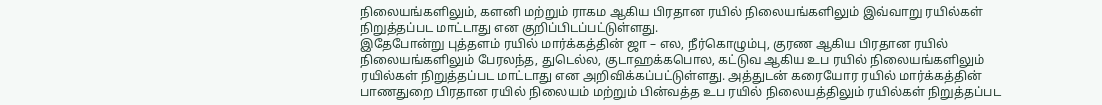நிலையங்களிலும், களனி மற்றும் ராகம ஆகிய பிரதான ரயில் நிலையங்களிலும் இவ்வாறு ரயில்கள் நிறுத்தப்பட மாட்டாது என குறிப்பிடப்பட்டுள்ளது.
இதேபோன்று புத்தளம் ரயில் மார்க்கத்தின் ஜா – எல, நீர்கொழும்பு, குரண ஆகிய பிரதான ரயில் நிலையங்களிலும் பேரலந்த, துடெல்ல, குடாஹக்கபொல, கட்டுவ ஆகிய உப ரயில் நிலையங்களிலும் ரயில்கள் நிறுத்தப்பட மாட்டாது என அறிவிக்கப்பட்டுள்ளது. அத்துடன் கரையோர ரயில் மார்க்கத்தின் பாணதுறை பிரதான ரயில் நிலையம் மற்றும் பின்வத்த உப ரயில் நிலையத்திலும் ரயில்கள் நிறுத்தப்பட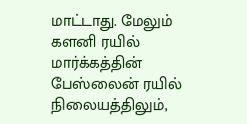மாட்டாது. மேலும் களனி ரயில் மார்க்கத்தின் பேஸ்லைன் ரயில் நிலையத்திலும்,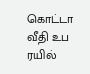கொட்டா வீதி உப ரயில்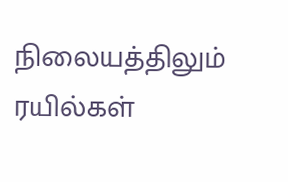நிலையத்திலும் ரயில்கள்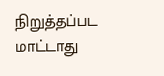நிறுத்தப்பட மாட்டாது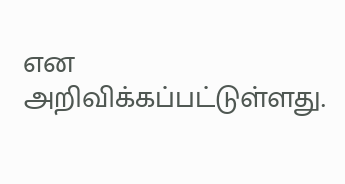என அறிவிக்கப்பட்டுள்ளது.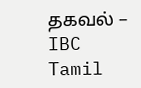தகவல் – IBC Tamil